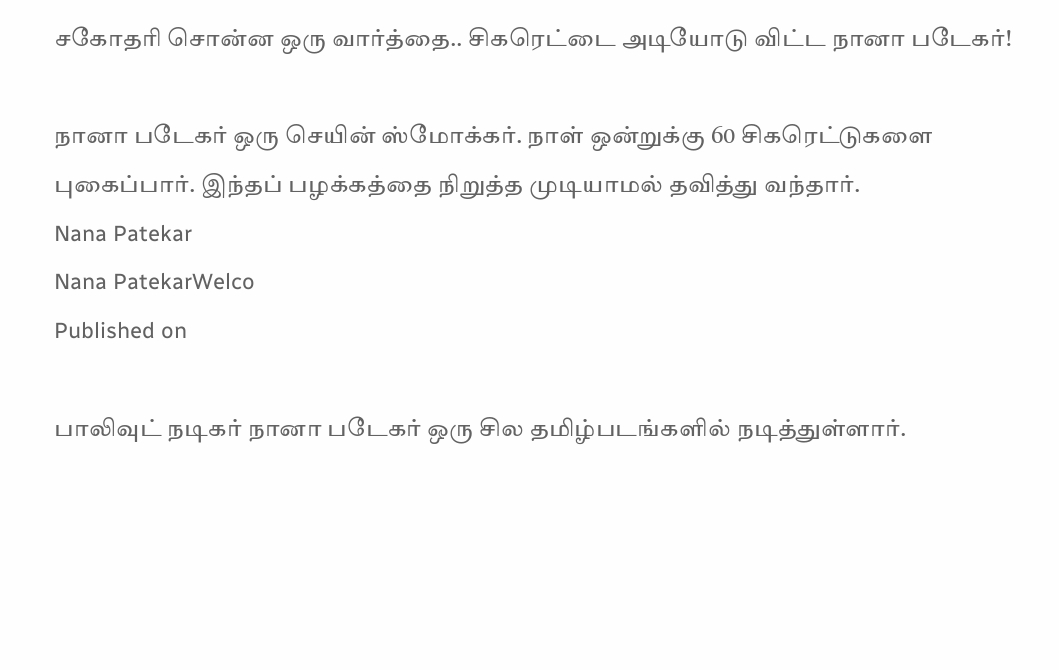சகோதரி சொன்ன ஒரு வார்த்தை.. சிகரெட்டை அடியோடு விட்ட நானா படேகர்!

நானா படேகர் ஒரு செயின் ஸ்மோக்கர். நாள் ஒன்றுக்கு 60 சிகரெட்டுகளை புகைப்பார். இந்தப் பழக்கத்தை நிறுத்த முடியாமல் தவித்து வந்தார்.
Nana Patekar
Nana PatekarWelco
Published on

பாலிவுட் நடிகர் நானா படேகர் ஒரு சில தமிழ்படங்களில் நடித்துள்ளார்.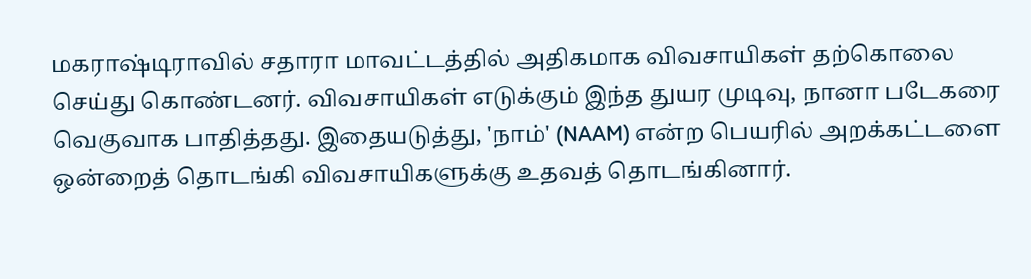மகராஷ்டிராவில் சதாரா மாவட்டத்தில் அதிகமாக விவசாயிகள் தற்கொலை செய்து கொண்டனர். விவசாயிகள் எடுக்கும் இந்த துயர முடிவு, நானா படேகரை வெகுவாக பாதித்தது. இதையடுத்து, 'நாம்' (NAAM) என்ற பெயரில் அறக்கட்டளை ஒன்றைத் தொடங்கி விவசாயிகளுக்கு உதவத் தொடங்கினார்.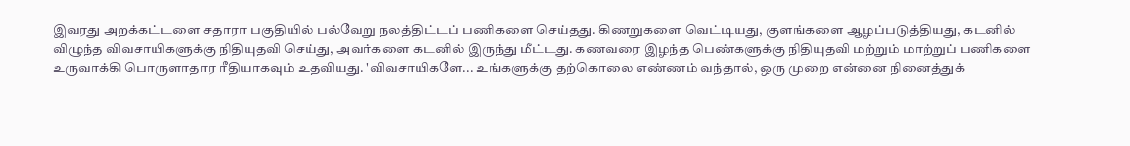இவரது அறக்கட்டளை சதாரா பகுதியில் பல்வேறு நலத்திட்டப் பணிகளை செய்தது. கிணறுகளை வெட்டியது, குளங்களை ஆழப்படுத்தியது, கடனில் விழுந்த விவசாயிகளுக்கு நிதியுதவி செய்து, அவர்களை கடனில் இருந்து மீட்டது. கணவரை இழந்த பெண்களுக்கு நிதியுதவி மற்றும் மாற்றுப் பணிகளை உருவாக்கி பொருளாதார ரீதியாகவும் உதவியது. 'விவசாயிகளே... உங்களுக்கு தற்கொலை எண்ணம் வந்தால், ஒரு முறை என்னை நினைத்துக்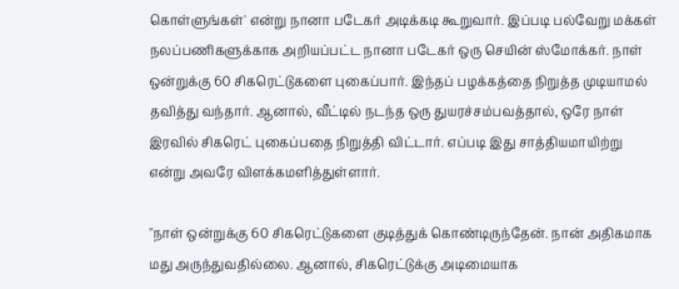கொள்ளுங்கள்' என்று நானா படேகர் அடிக்கடி கூறுவார். இப்படி பல்வேறு மக்கள் நலப்பணிகளுக்காக அறியப்பட்ட நானா படேகர் ஒரு செயின் ஸ்மோக்கர். நாள் ஒன்றுக்கு 60 சிகரெட்டுகளை புகைப்பார். இந்தப் பழக்கத்தை நிறுத்த முடியாமல் தவித்து வந்தார். ஆனால், வீட்டில் நடந்த ஒரு துயரச்சம்பவத்தால், ஒரே நாள் இரவில் சிகரெட் புகைப்பதை நிறுத்தி விட்டார். எப்படி இது சாத்தியமாயிற்று என்று அவரே விளக்கமளித்துள்ளார்.

''நாள் ஒன்றுக்கு 60 சிகரெட்டுகளை குடித்துக் கொண்டிருந்தேன். நான் அதிகமாக மது அருந்துவதில்லை. ஆனால், சிகரெட்டுக்கு அடிமையாக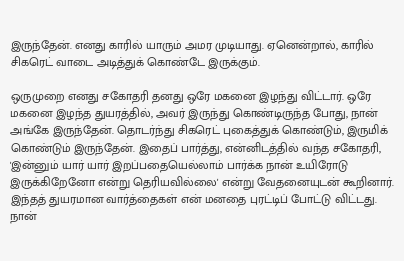இருந்தேன். எனது காரில் யாரும் அமர முடியாது. ஏனென்றால், காரில் சிகரெட் வாடை அடித்துக் கொண்டே இருக்கும்.

ஒருமுறை எனது சகோதரி தனது ஒரே மகனை இழந்து விட்டார். ஒரே மகனை இழந்த துயரத்தில், அவர் இருந்து கொண்டிருந்த போது, நான் அங்கே இருந்தேன். தொடர்ந்து சிகரெட் புகைத்துக் கொண்டும், இருமிக் கொண்டும் இருந்தேன். இதைப் பார்த்து, என்னிடத்தில் வந்த சகோதரி, 'இன்னும் யார் யார் இறப்பதையெல்லாம் பார்க்க நான் உயிரோடு இருக்கிறேனோ என்று தெரியவில்லை' என்று வேதனையுடன் கூறினார். இந்தத் துயரமான வார்த்தைகள் என் மனதை புரட்டிப் போட்டு விட்டது. நான்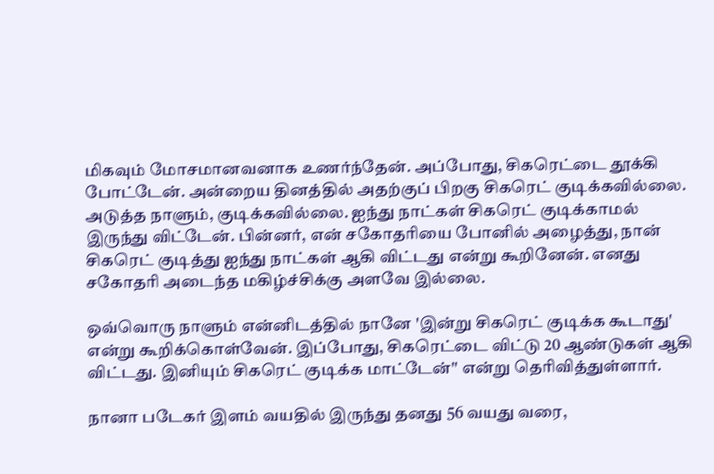மிகவும் மோசமானவனாக உணர்ந்தேன். அப்போது, சிகரெட்டை தூக்கி போட்டேன். அன்றைய தினத்தில் அதற்குப் பிறகு சிகரெட் குடிக்கவில்லை. அடுத்த நாளும், குடிக்கவில்லை. ஐந்து நாட்கள் சிகரெட் குடிக்காமல் இருந்து விட்டேன். பின்னர், என் சகோதரியை போனில் அழைத்து, நான் சிகரெட் குடித்து ஐந்து நாட்கள் ஆகி விட்டது என்று கூறினேன். எனது சகோதரி அடைந்த மகிழ்ச்சிக்கு அளவே இல்லை.

ஒவ்வொரு நாளும் என்னிடத்தில் நானே 'இன்று சிகரெட் குடிக்க கூடாது' என்று கூறிக்கொள்வேன். இப்போது, சிகரெட்டை விட்டு 20 ஆண்டுகள் ஆகி விட்டது. இனியும் சிகரெட் குடிக்க மாட்டேன்'' என்று தெரிவித்துள்ளார்.

நானா படேகர் இளம் வயதில் இருந்து தனது 56 வயது வரை,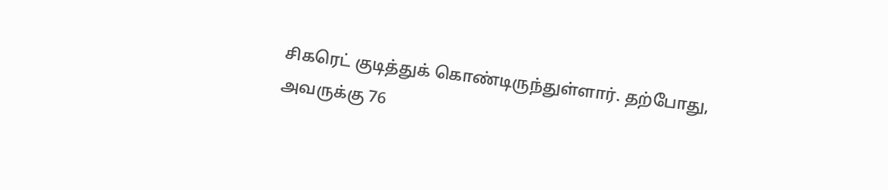சிகரெட் குடித்துக் கொண்டிருந்துள்ளார். தற்போது, அவருக்கு 76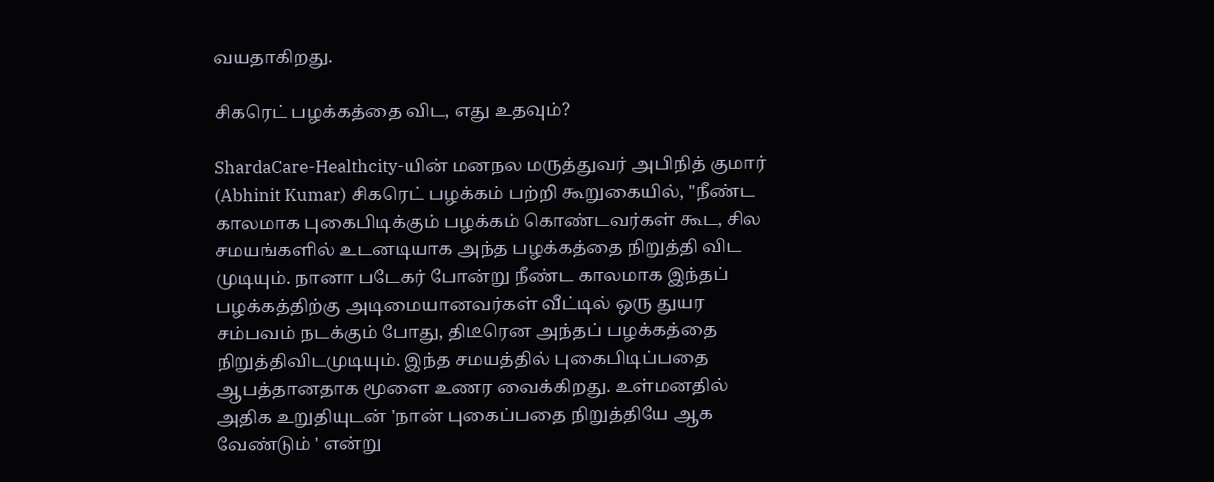வயதாகிறது.

சிகரெட் பழக்கத்தை விட, எது உதவும்?

ShardaCare-Healthcity-யின் மனநல மருத்துவர் அபிநித் குமார் (Abhinit Kumar) சிகரெட் பழக்கம் பற்றி கூறுகையில், ''நீண்ட காலமாக புகைபிடிக்கும் பழக்கம் கொண்டவர்கள் கூட, சில சமயங்களில் உடனடியாக அந்த பழக்கத்தை நிறுத்தி விட முடியும். நானா படேகர் போன்று நீண்ட காலமாக இந்தப் பழக்கத்திற்கு அடிமையானவர்கள் வீட்டில் ஒரு துயர சம்பவம் நடக்கும் போது, திடீரென அந்தப் பழக்கத்தை நிறுத்திவிடமுடியும். இந்த சமயத்தில் புகைபிடிப்பதை ஆபத்தானதாக மூளை உணர வைக்கிறது. உள்மனதில் அதிக உறுதியுடன் 'நான் புகைப்பதை நிறுத்தியே ஆக வேண்டும் ' என்று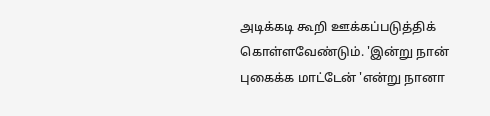அடிக்கடி கூறி ஊக்கப்படுத்திக் கொள்ளவேண்டும். 'இன்று நான் புகைக்க மாட்டேன் 'என்று நானா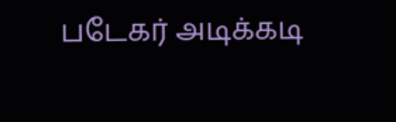படேகர் அடிக்கடி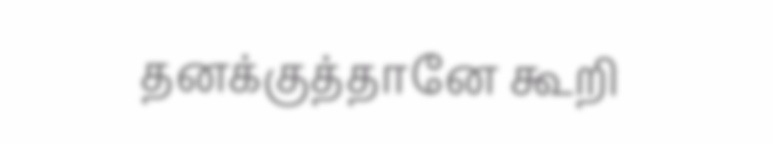தனக்குத்தானே கூறி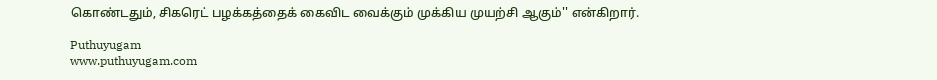கொண்டதும், சிகரெட் பழக்கத்தைக் கைவிட வைக்கும் முக்கிய முயற்சி ஆகும்'' என்கிறார்.

Puthuyugam
www.puthuyugam.com